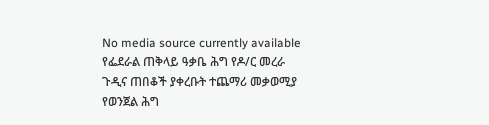No media source currently available
የፌደራል ጠቅላይ ዓቃቤ ሕግ የዶ/ር መረራ ጉዲና ጠበቆች ያቀረቡት ተጨማሪ መቃወሚያ የወንጀል ሕግ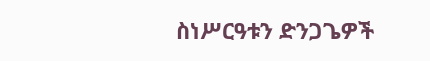ስነሥርዓቱን ድንጋጌዎች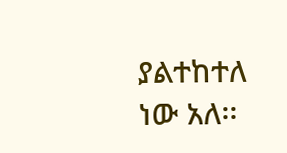ያልተከተለ ነው አለ፡፡